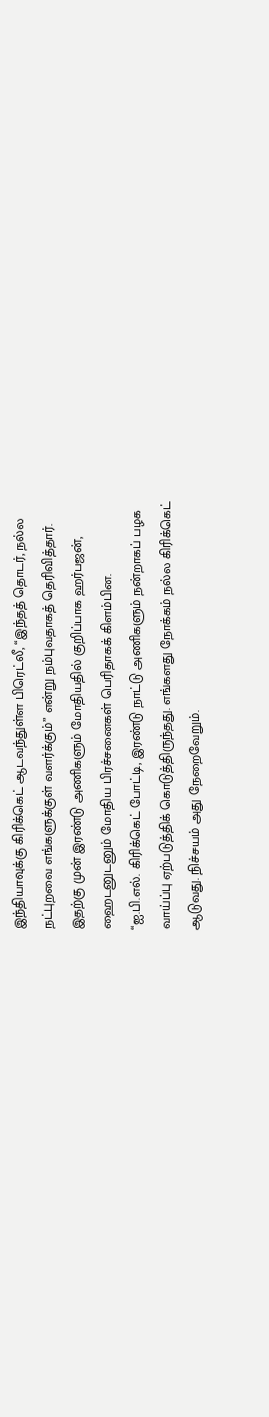இந்தியாவுக்கு கிரிக்கெட் ஆடவந்துள்ள பிரெட்லீ, “இந்தத் தொடர், நல்ல
நட்புறவை எங்களுக்குள் வளர்க்கும்” என்று நம்புவதாகத் தெரிவித்தார்.
இதற்கு முன் இரண்டு அணிகளும் மோதியதில் குறிப்பாக ஹர்பஜன்,
ஹைடனுடனும் மோதிய பிரச்சனைகள் பெரிதாகக் கிளம்பின.
“ஐ.பி.எல். கிரிக்கெட் போட்டி, இரண்டு நாட்டு அணிகளும் நன்றாகப் பழக
வாய்ப்பு ஏற்படுத்திக் கொடுத்திருந்தது. எங்களது நோக்கம் நல்ல கிரிக்கெட்
ஆடுவது. நிச்சயம் அது நேறைவேறும்.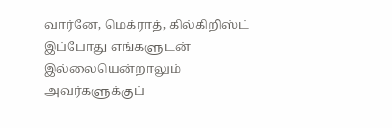வார்னே, மெக்ராத், கில்கிறிஸ்ட் இப்போது எங்களுடன் இல்லையென்றாலும்
அவர்களுக்குப்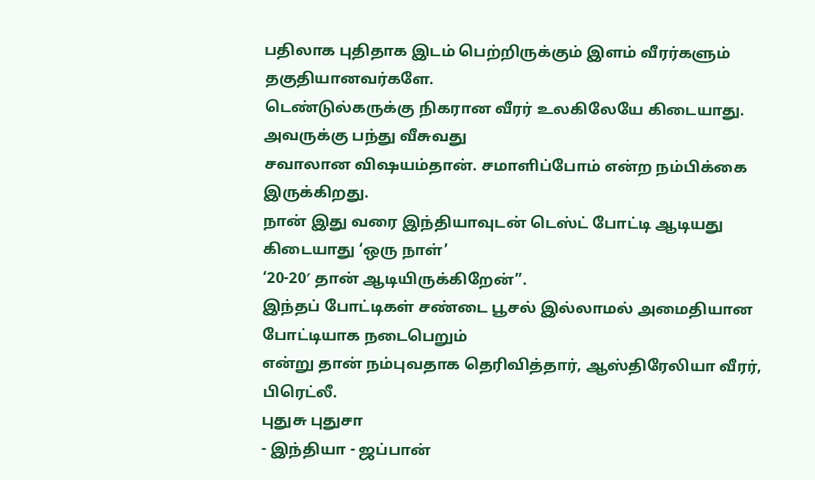பதிலாக புதிதாக இடம் பெற்றிருக்கும் இளம் வீரர்களும்
தகுதியானவர்களே.
டெண்டுல்கருக்கு நிகரான வீரர் உலகிலேயே கிடையாது. அவருக்கு பந்து வீசுவது
சவாலான விஷயம்தான். சமாளிப்போம் என்ற நம்பிக்கை இருக்கிறது.
நான் இது வரை இந்தியாவுடன் டெஸ்ட் போட்டி ஆடியது கிடையாது ‘ஒரு நாள்’
‘20-20′ தான் ஆடியிருக்கிறேன்”.
இந்தப் போட்டிகள் சண்டை பூசல் இல்லாமல் அமைதியான போட்டியாக நடைபெறும்
என்று தான் நம்புவதாக தெரிவித்தார், ஆஸ்திரேலியா வீரர், பிரெட்லீ.
புதுசு புதுசா
- இந்தியா - ஜப்பான்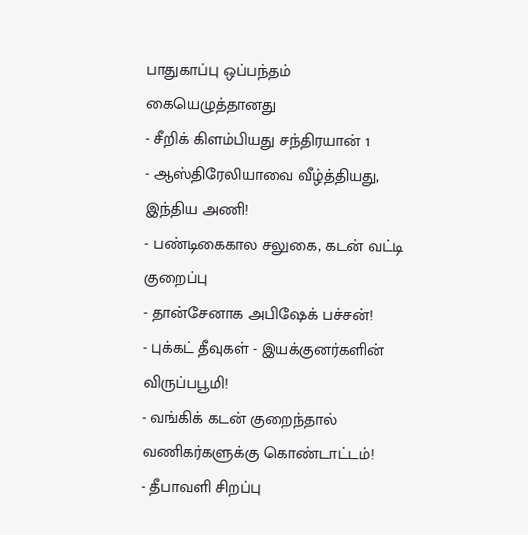பாதுகாப்பு ஒப்பந்தம் கையெழுத்தானது
- சீறிக் கிளம்பியது சந்திரயான் 1
- ஆஸ்திரேலியாவை வீழ்த்தியது, இந்திய அணி!
- பண்டிகைகால சலுகை, கடன் வட்டி குறைப்பு
- தான்சேனாக அபிஷேக் பச்சன்!
- புக்கட் தீவுகள் - இயக்குனர்களின் விருப்பபூமி!
- வங்கிக் கடன் குறைந்தால் வணிகர்களுக்கு கொண்டாட்டம்!
- தீபாவளி சிறப்பு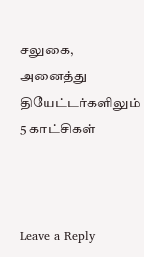சலுகை, அனைத்து தியேட்டர்களிலும் 5 காட்சிகள்



Leave a Reply